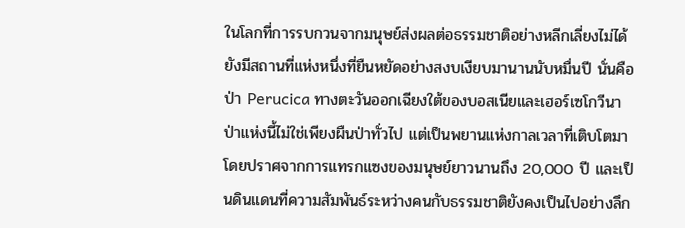ในโลกที่การรบกวนจากมนุษย์ส่งผลต่อธรรมชาติอย่างหลีกเลี่ยงไม่ได้ ยังมีสถานที่แห่งหนึ่งที่ยืนหยัดอย่างสงบเงียบมานานนับหมื่นปี นั่นคือ ป่า Perucica ทางตะวันออกเฉียงใต้ของบอสเนียและเฮอร์เซโกวีนา ป่าแห่งนี้ไม่ใช่เพียงผืนป่าทั่วไป แต่เป็นพยานแห่งกาลเวลาที่เติบโตมาโดยปราศจากการแทรกแซงของมนุษย์ยาวนานถึง 20,000 ปี และเป็นดินแดนที่ความสัมพันธ์ระหว่างคนกับธรรมชาติยังคงเป็นไปอย่างลึก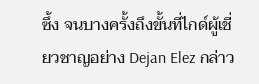ซึ้ง จนบางครั้งถึงขั้นที่ไกด์ผู้เชี่ยวชาญอย่าง Dejan Elez กล่าว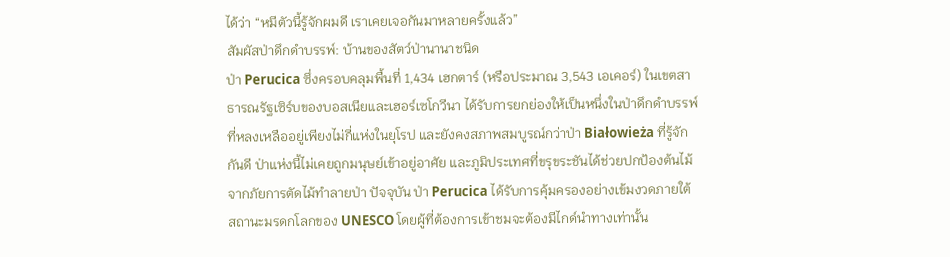ได้ว่า “หมีตัวนี้รู้จักผมดี เราเคยเจอกันมาหลายครั้งแล้ว”
สัมผัสป่าดึกดำบรรพ์: บ้านของสัตว์ป่านานาชนิด
ป่า Perucica ซึ่งครอบคลุมพื้นที่ 1,434 เฮกตาร์ (หรือประมาณ 3,543 เอเคอร์) ในเขตสาธารณรัฐเซิร์บของบอสเนียและเฮอร์เซโกวีนา ได้รับการยกย่องให้เป็นหนึ่งในป่าดึกดำบรรพ์ที่หลงเหลืออยู่เพียงไม่กี่แห่งในยุโรป และยังคงสภาพสมบูรณ์กว่าป่า Białowieża ที่รู้จักกันดี ป่าแห่งนี้ไม่เคยถูกมนุษย์เข้าอยู่อาศัย และภูมิประเทศที่ขรุขระชันได้ช่วยปกป้องต้นไม้จากภัยการตัดไม้ทำลายป่า ปัจจุบัน ป่า Perucica ได้รับการคุ้มครองอย่างเข้มงวดภายใต้สถานะมรดกโลกของ UNESCO โดยผู้ที่ต้องการเข้าชมจะต้องมีไกด์นำทางเท่านั้น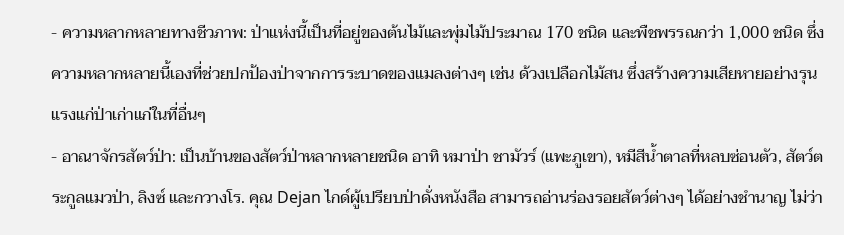- ความหลากหลายทางชีวภาพ: ป่าแห่งนี้เป็นที่อยู่ของต้นไม้และพุ่มไม้ประมาณ 170 ชนิด และพืชพรรณกว่า 1,000 ชนิด ซึ่งความหลากหลายนี้เองที่ช่วยปกป้องป่าจากการระบาดของแมลงต่างๆ เช่น ด้วงเปลือกไม้สน ซึ่งสร้างความเสียหายอย่างรุนแรงแก่ป่าเก่าแก่ในที่อื่นๆ
- อาณาจักรสัตว์ป่า: เป็นบ้านของสัตว์ป่าหลากหลายชนิด อาทิ หมาป่า ชามัวร์ (แพะภูเขา), หมีสีน้ำตาลที่หลบซ่อนตัว, สัตว์ตระกูลแมวป่า, ลิงซ์ และกวางโร. คุณ Dejan ไกด์ผู้เปรียบป่าดั่งหนังสือ สามารถอ่านร่องรอยสัตว์ต่างๆ ได้อย่างชำนาญ ไม่ว่า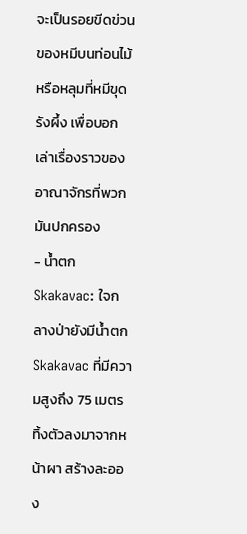จะเป็นรอยขีดข่วนของหมีบนท่อนไม้ หรือหลุมที่หมีขุดรังผึ้ง เพื่อบอกเล่าเรื่องราวของอาณาจักรที่พวกมันปกครอง
- น้ำตก Skakavac: ใจกลางป่ายังมีน้ำตก Skakavac ที่มีความสูงถึง 75 เมตร ทิ้งตัวลงมาจากหน้าผา สร้างละออง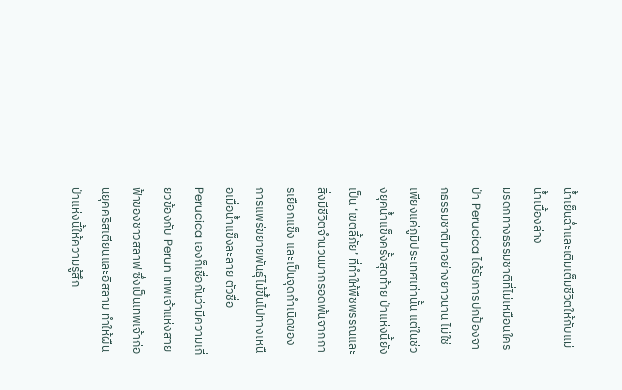น้ำเย็นฉ่ำและเติมเต็มชีวิตให้กับแม่น้ำเบื้องล่าง
มรดกทางธรรมชาติที่ไม่เหมือนใคร
ป่า Perucica ได้รับการปกป้องจากธรรมชาติมาอย่างยาวนาน ไม่ใช่เพียงแค่ภูมิประเทศเท่านั้น แต่ในช่วงยุคน้ำแข็งครั้งสุดท้าย ป่าแห่งนี้ยังเป็น ‘เขตลี้ภัย’ ที่ทำให้พืชพรรณและสิ่งมีชีวิตจำนวนมากรอดพ้นจากการเยือกแข็ง และเป็นจุดกำเนิดของการแพร่ขยายพันธุ์ไม้ขึ้นไปทางเหนือเมื่อน้ำแข็งละลาย ตัวชื่อ Perucica เองก็เชื่อกันว่ามีความเกี่ยวข้องกับ Perun เทพเจ้าแห่งสายฟ้าของชาวสลาฟ ซึ่งเป็นเทพเจ้าก่อนยุคคริสเตียนและอิสลาม ทำให้ผืนป่าแห่งนี้ให้ความรู้สึก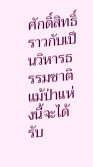ศักดิ์สิทธิ์ราวกับเป็นวิหารธรรมชาติ
แม้ป่าแห่งนี้จะได้รับ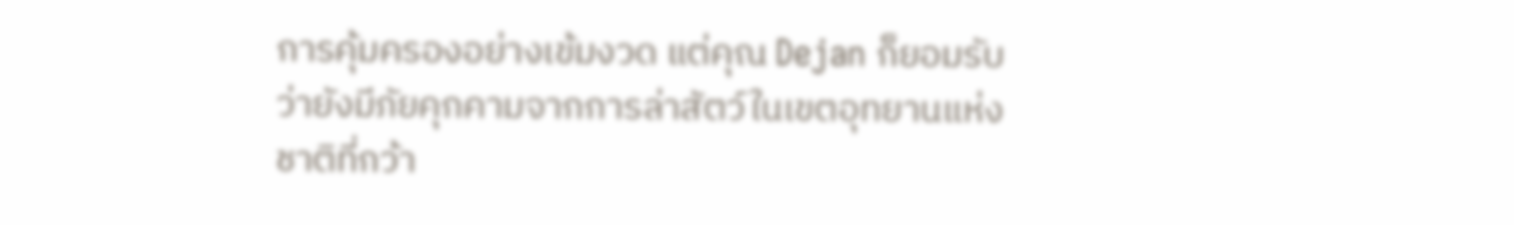การคุ้มครองอย่างเข้มงวด แต่คุณ Dejan ก็ยอมรับว่ายังมีภัยคุกคามจากการล่าสัตว์ในเขตอุทยานแห่งชาติที่กว้า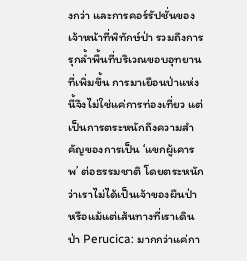งกว่า และการคอร์รัปชั่นของเจ้าหน้าที่พิทักษ์ป่า รวมถึงการรุกล้ำพื้นที่บริเวณขอบอุทยานที่เพิ่มขึ้น การมาเยือนป่าแห่งนี้จึงไม่ใช่แค่การท่องเที่ยว แต่เป็นการตระหนักถึงความสำคัญของการเป็น ‘แขกผู้เคารพ’ ต่อธรรมชาติ โดยตระหนักว่าเราไม่ได้เป็นเจ้าของผืนป่า หรือแม้แต่เส้นทางที่เราเดิน
ป่า Perucica: มากกว่าแค่กา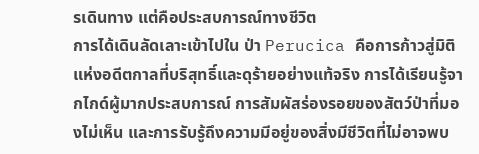รเดินทาง แต่คือประสบการณ์ทางชีวิต
การได้เดินลัดเลาะเข้าไปใน ป่า Perucica คือการก้าวสู่มิติแห่งอดีตกาลที่บริสุทธิ์และดุร้ายอย่างแท้จริง การได้เรียนรู้จากไกด์ผู้มากประสบการณ์ การสัมผัสร่องรอยของสัตว์ป่าที่มองไม่เห็น และการรับรู้ถึงความมีอยู่ของสิ่งมีชีวิตที่ไม่อาจพบ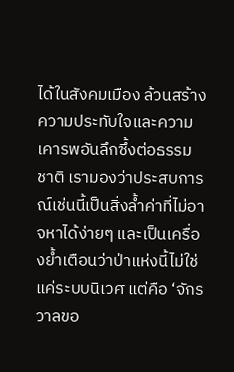ได้ในสังคมเมือง ล้วนสร้างความประทับใจและความเคารพอันลึกซึ้งต่อธรรมชาติ เรามองว่าประสบการณ์เช่นนี้เป็นสิ่งล้ำค่าที่ไม่อาจหาได้ง่ายๆ และเป็นเครื่องย้ำเตือนว่าป่าแห่งนี้ไม่ใช่แค่ระบบนิเวศ แต่คือ ‘จักรวาลขอ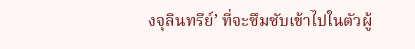งจุลินทรีย์’ ที่จะซึมซับเข้าไปในตัวผู้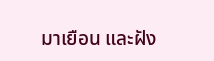มาเยือน และฝัง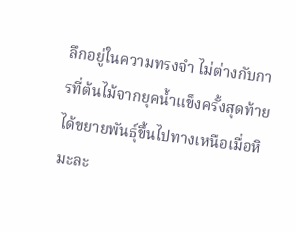ลึกอยู่ในความทรงจำ ไม่ต่างกับการที่ต้นไม้จากยุคน้ำแข็งครั้งสุดท้ายได้ขยายพันธุ์ขึ้นไปทางเหนือเมื่อหิมะละ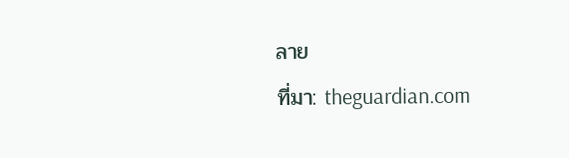ลาย
ที่มา: theguardian.com